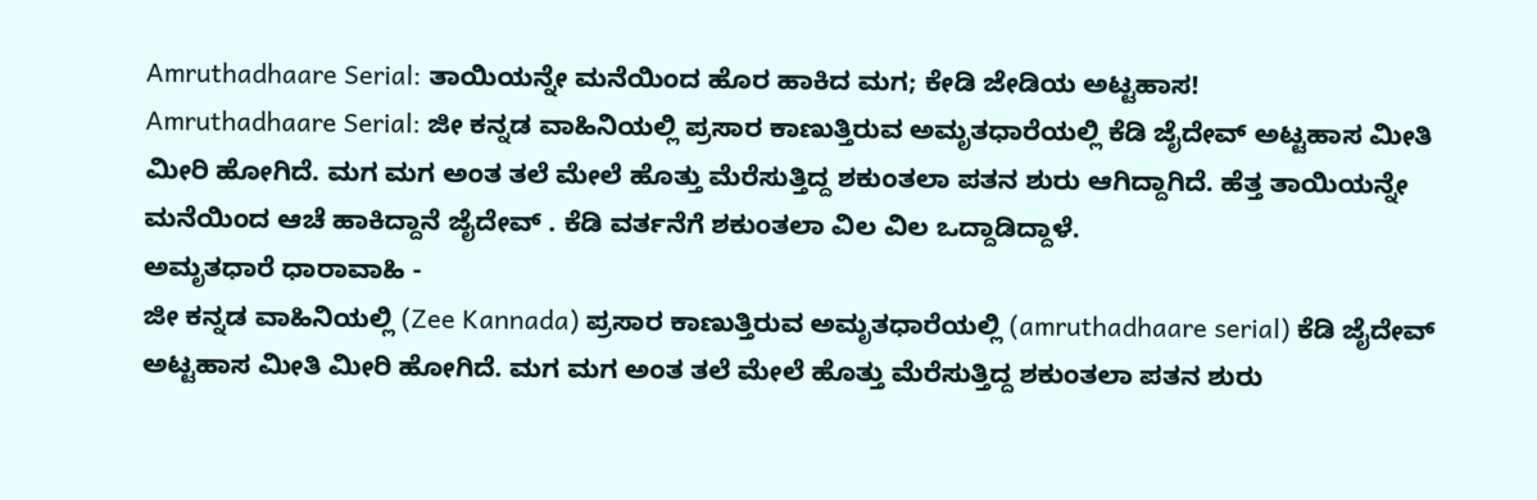Amruthadhaare Serial: ತಾಯಿಯನ್ನೇ ಮನೆಯಿಂದ ಹೊರ ಹಾಕಿದ ಮಗ; ಕೇಡಿ ಜೇಡಿಯ ಅಟ್ಟಹಾಸ!
Amruthadhaare Serial: ಜೀ ಕನ್ನಡ ವಾಹಿನಿಯಲ್ಲಿ ಪ್ರಸಾರ ಕಾಣುತ್ತಿರುವ ಅಮೃತಧಾರೆಯಲ್ಲಿ ಕೆಡಿ ಜೈದೇವ್ ಅಟ್ಟಹಾಸ ಮೀತಿ ಮೀರಿ ಹೋಗಿದೆ. ಮಗ ಮಗ ಅಂತ ತಲೆ ಮೇಲೆ ಹೊತ್ತು ಮೆರೆಸುತ್ತಿದ್ದ ಶಕುಂತಲಾ ಪತನ ಶುರು ಆಗಿದ್ದಾಗಿದೆ. ಹೆತ್ತ ತಾಯಿಯನ್ನೇ ಮನೆಯಿಂದ ಆಚೆ ಹಾಕಿದ್ದಾನೆ ಜೈದೇವ್ . ಕೆಡಿ ವರ್ತನೆಗೆ ಶಕುಂತಲಾ ವಿಲ ವಿಲ ಒದ್ದಾಡಿದ್ದಾಳೆ.
ಅಮೃತಧಾರೆ ಧಾರಾವಾಹಿ -
ಜೀ ಕನ್ನಡ ವಾಹಿನಿಯಲ್ಲಿ (Zee Kannada) ಪ್ರಸಾರ ಕಾಣುತ್ತಿರುವ ಅಮೃತಧಾರೆಯಲ್ಲಿ (amruthadhaare serial) ಕೆಡಿ ಜೈದೇವ್ ಅಟ್ಟಹಾಸ ಮೀತಿ ಮೀರಿ ಹೋಗಿದೆ. ಮಗ ಮಗ ಅಂತ ತಲೆ ಮೇಲೆ ಹೊತ್ತು ಮೆರೆಸುತ್ತಿದ್ದ ಶಕುಂತಲಾ ಪತನ ಶುರು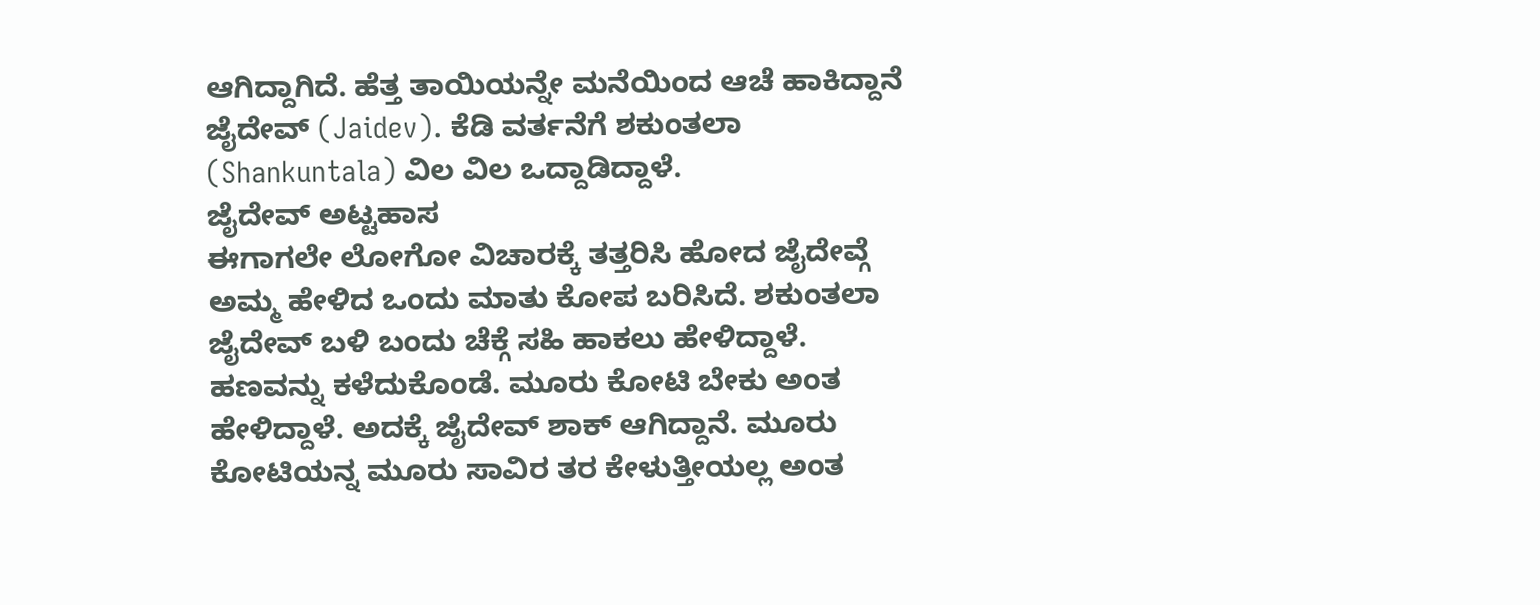ಆಗಿದ್ದಾಗಿದೆ. ಹೆತ್ತ ತಾಯಿಯನ್ನೇ ಮನೆಯಿಂದ ಆಚೆ ಹಾಕಿದ್ದಾನೆ ಜೈದೇವ್ (Jaidev). ಕೆಡಿ ವರ್ತನೆಗೆ ಶಕುಂತಲಾ (Shankuntala) ವಿಲ ವಿಲ ಒದ್ದಾಡಿದ್ದಾಳೆ.
ಜೈದೇವ್ ಅಟ್ಟಹಾಸ
ಈಗಾಗಲೇ ಲೋಗೋ ವಿಚಾರಕ್ಕೆ ತತ್ತರಿಸಿ ಹೋದ ಜೈದೇವ್ಗೆ ಅಮ್ಮ ಹೇಳಿದ ಒಂದು ಮಾತು ಕೋಪ ಬರಿಸಿದೆ. ಶಕುಂತಲಾ ಜೈದೇವ್ ಬಳಿ ಬಂದು ಚೆಕ್ಗೆ ಸಹಿ ಹಾಕಲು ಹೇಳಿದ್ದಾಳೆ. ಹಣವನ್ನು ಕಳೆದುಕೊಂಡೆ. ಮೂರು ಕೋಟಿ ಬೇಕು ಅಂತ ಹೇಳಿದ್ದಾಳೆ. ಅದಕ್ಕೆ ಜೈದೇವ್ ಶಾಕ್ ಆಗಿದ್ದಾನೆ. ಮೂರು ಕೋಟಿಯನ್ನ ಮೂರು ಸಾವಿರ ತರ ಕೇಳುತ್ತೀಯಲ್ಲ ಅಂತ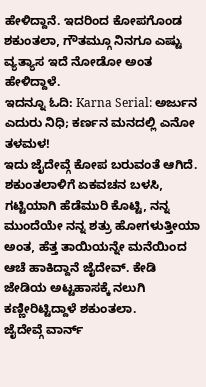ಹೇಳಿದ್ದಾನೆ. ಇದರಿಂದ ಕೋಪಗೊಂಡ ಶಕುಂತಲಾ, ಗೌತಮ್ಗೂ ನಿನಗೂ ಎಷ್ಟು ವ್ಯತ್ಯಾಸ ಇದೆ ನೋಡೋ ಅಂತ ಹೇಳಿದ್ದಾಳೆ.
ಇದನ್ನೂ ಓದಿ: Karna Serial: ಅರ್ಜುನ ಎದುರು ನಿಧಿ; ಕರ್ಣನ ಮನದಲ್ಲಿ ಎನೋ ತಳಮಳ!
ಇದು ಜೈದೇವ್ಗೆ ಕೋಪ ಬರುವಂತೆ ಆಗಿದೆ. ಶಕುಂತಲಾಳಿಗೆ ಏಕವಚನ ಬಳಸಿ, ಗಟ್ಟಿಯಾಗಿ ಹೆಡೆಮುರಿ ಕೊಟ್ಟಿ, ನನ್ನ ಮುಂದೆಯೇ ನನ್ನ ಶತ್ರು ಹೋಗಳುತ್ತೀಯಾ ಅಂತ, ಹೆತ್ತ ತಾಯಿಯನ್ನೇ ಮನೆಯಿಂದ ಆಚೆ ಹಾಕಿದ್ದಾನೆ ಜೈದೇವ್. ಕೇಡಿ ಜೇಡಿಯ ಅಟ್ಟಹಾಸಕ್ಕೆ ನಲುಗಿ ಕಣ್ಣೀರಿಟ್ಟಿದ್ದಾಳೆ ಶಕುಂತಲಾ.
ಜೈದೇವ್ಗೆ ವಾರ್ನ್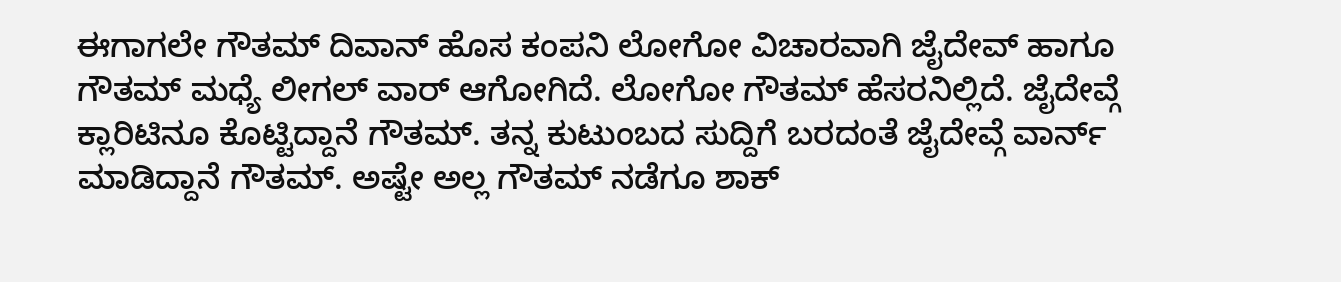ಈಗಾಗಲೇ ಗೌತಮ್ ದಿವಾನ್ ಹೊಸ ಕಂಪನಿ ಲೋಗೋ ವಿಚಾರವಾಗಿ ಜೈದೇವ್ ಹಾಗೂ ಗೌತಮ್ ಮಧ್ಯೆ ಲೀಗಲ್ ವಾರ್ ಆಗೋಗಿದೆ. ಲೋಗೋ ಗೌತಮ್ ಹೆಸರನಿಲ್ಲಿದೆ. ಜೈದೇವ್ಗೆ ಕ್ಲಾರಿಟಿನೂ ಕೊಟ್ಟಿದ್ದಾನೆ ಗೌತಮ್. ತನ್ನ ಕುಟುಂಬದ ಸುದ್ದಿಗೆ ಬರದಂತೆ ಜೈದೇವ್ಗೆ ವಾರ್ನ್ ಮಾಡಿದ್ದಾನೆ ಗೌತಮ್. ಅಷ್ಟೇ ಅಲ್ಲ ಗೌತಮ್ ನಡೆಗೂ ಶಾಕ್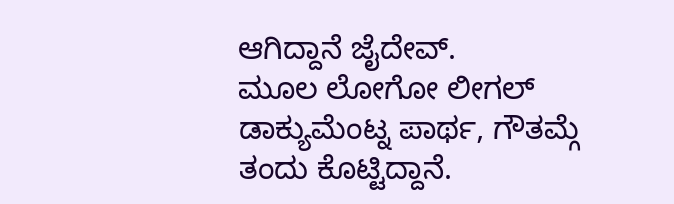ಆಗಿದ್ದಾನೆ ಜೈದೇವ್.
ಮೂಲ ಲೋಗೋ ಲೀಗಲ್ ಡಾಕ್ಯುಮೆಂಟ್ನ ಪಾರ್ಥ, ಗೌತಮ್ಗೆ ತಂದು ಕೊಟ್ಟಿದ್ದಾನೆ.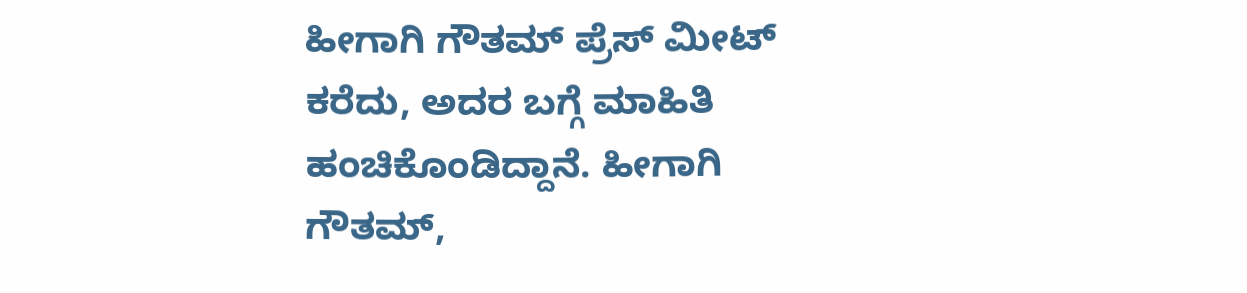ಹೀಗಾಗಿ ಗೌತಮ್ ಪ್ರೆಸ್ ಮೀಟ್ ಕರೆದು, ಅದರ ಬಗ್ಗೆ ಮಾಹಿತಿ ಹಂಚಿಕೊಂಡಿದ್ದಾನೆ. ಹೀಗಾಗಿ ಗೌತಮ್,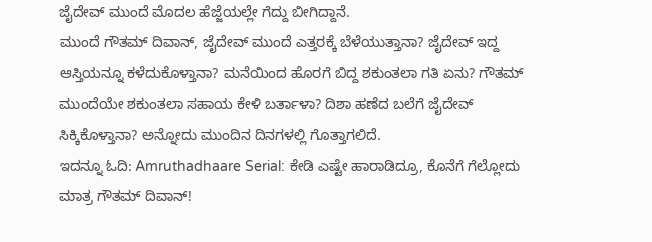ಜೈದೇವ್ ಮುಂದೆ ಮೊದಲ ಹೆಜ್ಜೆಯಲ್ಲೇ ಗೆದ್ದು ಬೀಗಿದ್ದಾನೆ.
ಮುಂದೆ ಗೌತಮ್ ದಿವಾನ್, ಜೈದೇವ್ ಮುಂದೆ ಎತ್ತರಕ್ಕೆ ಬೆಳೆಯುತ್ತಾನಾ? ಜೈದೇವ್ ಇದ್ದ ಆಸ್ತಿಯನ್ನೂ ಕಳೆದುಕೊಳ್ತಾನಾ? ಮನೆಯಿಂದ ಹೊರಗೆ ಬಿದ್ದ ಶಕುಂತಲಾ ಗತಿ ಏನು? ಗೌತಮ್ ಮುಂದೆಯೇ ಶಕುಂತಲಾ ಸಹಾಯ ಕೇಳಿ ಬರ್ತಾಳಾ? ದಿಶಾ ಹಣೆದ ಬಲೆಗೆ ಜೈದೇವ್ ಸಿಕ್ಕಿಕೊಳ್ತಾನಾ? ಅನ್ನೋದು ಮುಂದಿನ ದಿನಗಳಲ್ಲಿ ಗೊತ್ತಾಗಲಿದೆ.
ಇದನ್ನೂ ಓದಿ: Amruthadhaare Serial: ಕೇಡಿ ಎಷ್ಟೇ ಹಾರಾಡಿದ್ರೂ, ಕೊನೆಗೆ ಗೆಲ್ಲೋದು ಮಾತ್ರ ಗೌತಮ್ ದಿವಾನ್!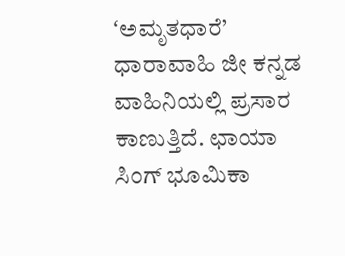ʻಅಮೃತಧಾರೆ’ ಧಾರಾವಾಹಿ ಜೀ ಕನ್ನಡ ವಾಹಿನಿಯಲ್ಲಿ ಪ್ರಸಾರ ಕಾಣುತ್ತಿದೆ. ಛಾಯಾ ಸಿಂಗ್ ಭೂಮಿಕಾ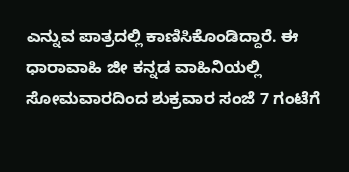ಎನ್ನುವ ಪಾತ್ರದಲ್ಲಿ ಕಾಣಿಸಿಕೊಂಡಿದ್ದಾರೆ. ಈ ಧಾರಾವಾಹಿ ಜೀ ಕನ್ನಡ ವಾಹಿನಿಯಲ್ಲಿ ಸೋಮವಾರದಿಂದ ಶುಕ್ರವಾರ ಸಂಜೆ 7 ಗಂಟೆಗೆ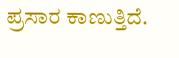ಪ್ರಸಾರ ಕಾಣುತ್ತಿದೆ.